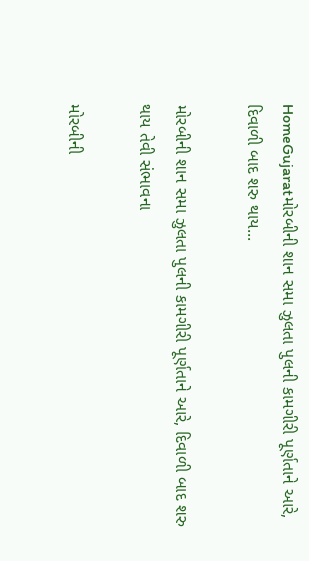HomeGujaratમોરબીની શાન સમા ઝુલતા પુલની કામગીરી પૂર્ણતાને આરે, દિવાળી બાદ શરુ થાય...

મોરબીની શાન સમા ઝુલતા પુલની કામગીરી પૂર્ણતાને આરે, દિવાળી બાદ શરુ થાય તેવી સંભાવના

મોરબીની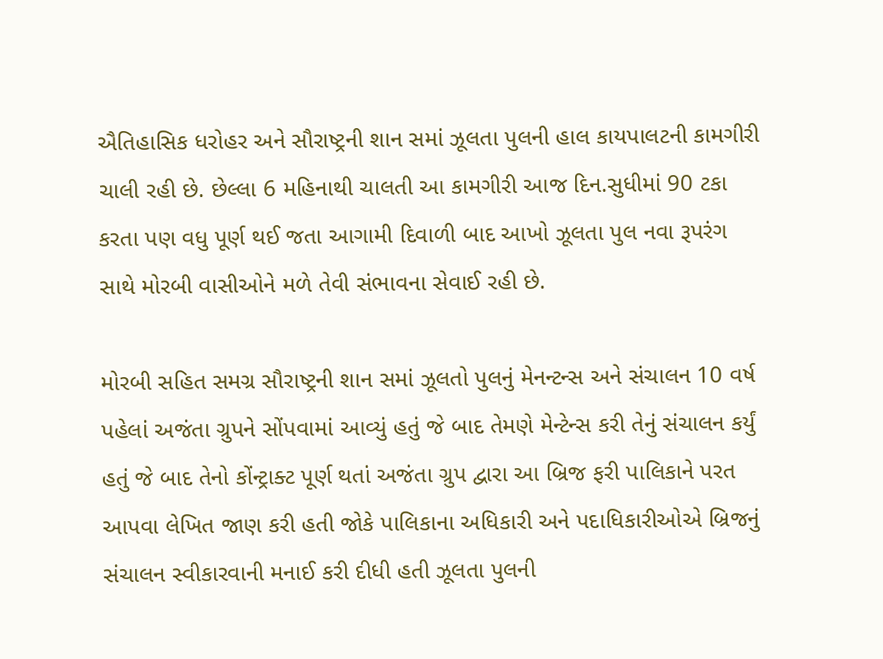ઐતિહાસિક ધરોહર અને સૌરાષ્ટ્રની શાન સમાં ઝૂલતા પુલની હાલ કાયપાલટની કામગીરી ચાલી રહી છે. છેલ્લા 6 મહિનાથી ચાલતી આ કામગીરી આજ દિન.સુધીમાં 90 ટકા કરતા પણ વધુ પૂર્ણ થઈ જતા આગામી દિવાળી બાદ આખો ઝૂલતા પુલ નવા રૂપરંગ સાથે મોરબી વાસીઓને મળે તેવી સંભાવના સેવાઈ રહી છે.

મોરબી સહિત સમગ્ર સૌરાષ્ટ્રની શાન સમાં ઝૂલતો પુલનું મેનન્ટન્સ અને સંચાલન 10 વર્ષ પહેલાં અજંતા ગ્રુપને સોંપવામાં આવ્યું હતું જે બાદ તેમણે મેન્ટેન્સ કરી તેનું સંચાલન કર્યું હતું જે બાદ તેનો કોંન્ટ્રાક્ટ પૂર્ણ થતાં અજંતા ગ્રુપ દ્વારા આ બ્રિજ ફરી પાલિકાને પરત આપવા લેખિત જાણ કરી હતી જોકે પાલિકાના અધિકારી અને પદાધિકારીઓએ બ્રિજનું સંચાલન સ્વીકારવાની મનાઈ કરી દીધી હતી ઝૂલતા પુલની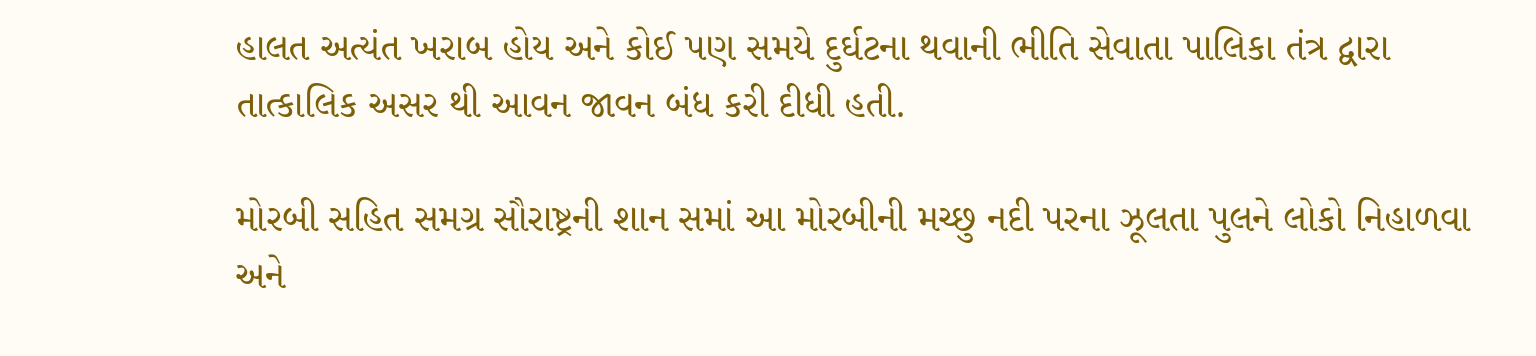હાલત અત્યંત ખરાબ હોય અને કોઈ પણ સમયે દુર્ઘટના થવાની ભીતિ સેવાતા પાલિકા તંત્ર દ્વારા તાત્કાલિક અસર થી આવન જાવન બંધ કરી દીધી હતી.

મોરબી સહિત સમગ્ર સૌરાષ્ટ્રની શાન સમાં આ મોરબીની મચ્છુ નદી પરના ઝૂલતા પુલને લોકો નિહાળવા અને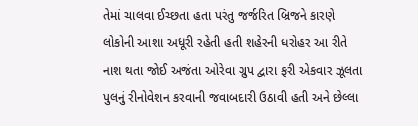તેમાં ચાલવા ઈચ્છતા હતા પરંતુ જર્જરિત બ્રિજને કારણે લોકોની આશા અધૂરી રહેતી હતી શહેરની ધરોહર આ રીતે નાશ થતા જોઈ અજંતા ઓરેવા ગ્રુપ દ્વારા ફરી એકવાર ઝૂલતા પુલનું રીનોવેશન કરવાની જવાબદારી ઉઠાવી હતી અને છેલ્લા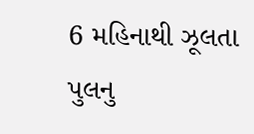6 મહિનાથી ઝૂલતા પુલનુ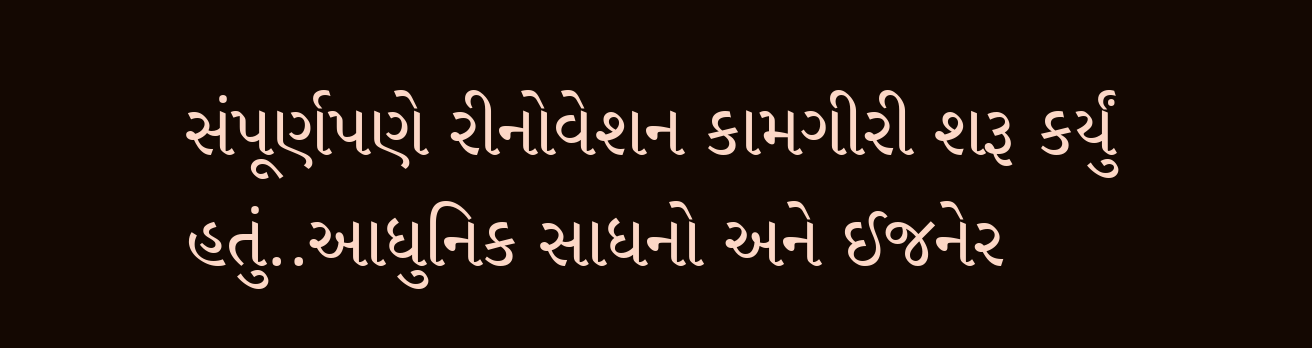સંપૂર્ણપણે રીનોવેશન કામગીરી શરૂ કર્યું હતું..આધુનિક સાધનો અને ઈજનેર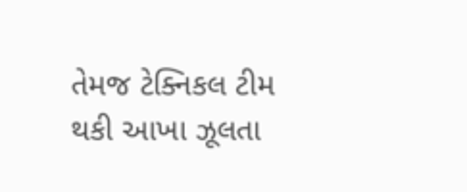તેમજ ટેક્નિકલ ટીમ થકી આખા ઝૂલતા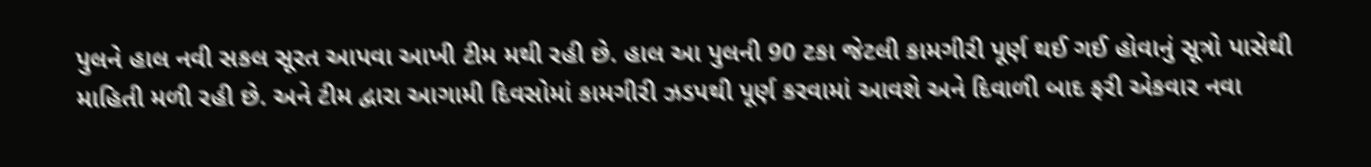પુલને હાલ નવી સકલ સૂરત આપવા આખી ટીમ મથી રહી છે. હાલ આ પુલની 90 ટકા જેટલી કામગીરી પૂર્ણ થઈ ગઈ હોવાનું સૂત્રો પાસેથી માહિતી મળી રહી છે. અને ટીમ દ્વારા આગામી દિવસોમાં કામગીરી ઝડપથી પૂર્ણ કરવામાં આવશે અને દિવાળી બાદ ફરી એકવાર નવા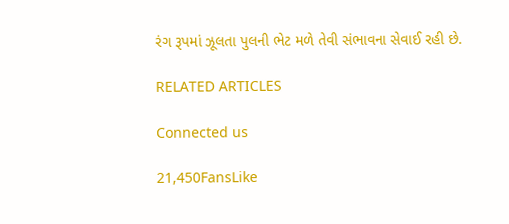રંગ રૂપમાં ઝૂલતા પુલની ભેટ મળે તેવી સંભાવના સેવાઈ રહી છે.

RELATED ARTICLES

Connected us

21,450FansLike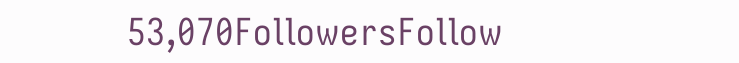53,070FollowersFollow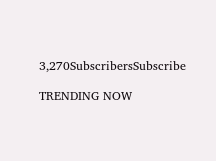3,270SubscribersSubscribe

TRENDING NOW